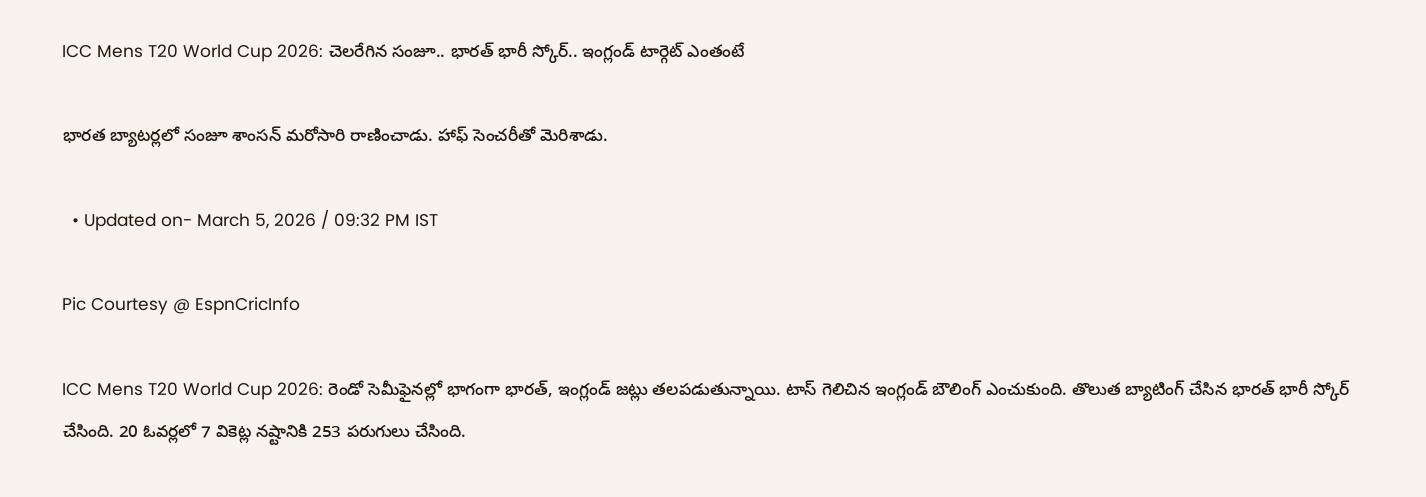ICC Mens T20 World Cup 2026: చెలరేగిన సంజూ.. భారత్ భారీ స్కోర్.. ఇంగ్లండ్ టార్గెట్ ఎంతంటే

భారత బ్యాటర్లలో సంజూ శాంసన్ మరోసారి రాణించాడు. హాఫ్ సెంచరీతో మెరిశాడు.

  • Updated on- March 5, 2026 / 09:32 PM IST

Pic Courtesy @ EspnCricInfo

ICC Mens T20 World Cup 2026: రెండో సెమీఫైనల్లో భాగంగా భారత్, ఇంగ్లండ్ జట్లు తలపడుతున్నాయి. టాస్ గెలిచిన ఇంగ్లండ్ బౌలింగ్ ఎంచుకుంది. తొలుత బ్యాటింగ్ చేసిన భారత్ భారీ స్కోర్ చేసింది. 20 ఓవర్లలో 7 వికెట్ల నష్టానికి 253 పరుగులు చేసింది.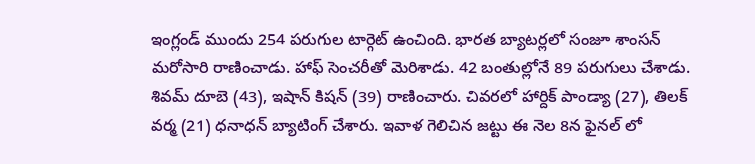ఇంగ్లండ్ ముందు 254 పరుగుల టార్గెట్ ఉంచింది. భారత బ్యాటర్లలో సంజూ శాంసన్ మరోసారి రాణించాడు. హాఫ్ సెంచరీతో మెరిశాడు. 42 బంతుల్లోనే 89 పరుగులు చేశాడు. శివమ్ దూబె (43), ఇషాన్ కిషన్ (39) రాణించారు. చివరలో హార్దిక్ పాండ్యా (27), తిలక్ వర్మ (21) ధనాధన్ బ్యాటింగ్ చేశారు. ఇవాళ గెలిచిన జట్టు ఈ నెల 8న ఫైనల్ లో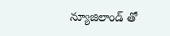న్యూజిలాండ్ తో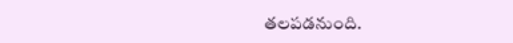తలపడనుంది.